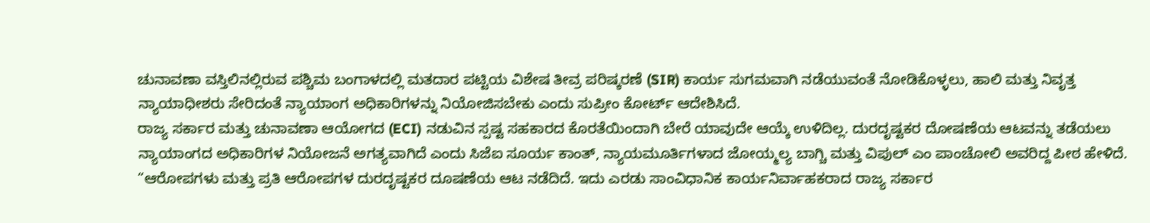ಚುನಾವಣಾ ವಸ್ತಿಲಿನಲ್ಲಿರುವ ಪಶ್ಚಿಮ ಬಂಗಾಳದಲ್ಲಿ ಮತದಾರ ಪಟ್ಟಿಯ ವಿಶೇಷ ತೀವ್ರ ಪರಿಷ್ಕರಣೆ (SIR) ಕಾರ್ಯ ಸುಗಮವಾಗಿ ನಡೆಯುವಂತೆ ನೋಡಿಕೊಳ್ಳಲು, ಹಾಲಿ ಮತ್ತು ನಿವೃತ್ತ ನ್ಯಾಯಾಧೀಶರು ಸೇರಿದಂತೆ ನ್ಯಾಯಾಂಗ ಅಧಿಕಾರಿಗಳನ್ನು ನಿಯೋಜಿಸಬೇಕು ಎಂದು ಸುಪ್ರೀಂ ಕೋರ್ಟ್ ಆದೇಶಿಸಿದೆ.
ರಾಜ್ಯ ಸರ್ಕಾರ ಮತ್ತು ಚುನಾವಣಾ ಆಯೋಗದ (ECI) ನಡುವಿನ ಸ್ಪಷ್ಟ ಸಹಕಾರದ ಕೊರತೆಯಿಂದಾಗಿ ಬೇರೆ ಯಾವುದೇ ಆಯ್ಕೆ ಉಳಿದಿಲ್ಲ. ದುರದೃಷ್ಟಕರ ದೋಷಣೆಯ ಆಟವನ್ನು ತಡೆಯಲು ನ್ಯಾಯಾಂಗದ ಅಧಿಕಾರಿಗಳ ನಿಯೋಜನೆ ಅಗತ್ಯವಾಗಿದೆ ಎಂದು ಸಿಜೆಐ ಸೂರ್ಯ ಕಾಂತ್, ನ್ಯಾಯಮೂರ್ತಿಗಳಾದ ಜೋಯ್ಮಲ್ಯ ಬಾಗ್ಚಿ ಮತ್ತು ವಿಪುಲ್ ಎಂ ಪಾಂಚೋಲಿ ಅವರಿದ್ದ ಪೀಠ ಹೇಳಿದೆ.
“ಆರೋಪಗಳು ಮತ್ತು ಪ್ರತಿ ಆರೋಪಗಳ ದುರದೃಷ್ಟಕರ ದೂಷಣೆಯ ಆಟ ನಡೆದಿದೆ. ಇದು ಎರಡು ಸಾಂವಿಧಾನಿಕ ಕಾರ್ಯನಿರ್ವಾಹಕರಾದ ರಾಜ್ಯ ಸರ್ಕಾರ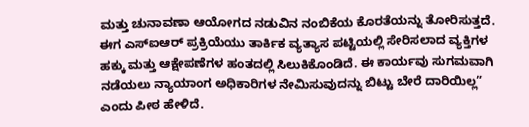ಮತ್ತು ಚುನಾವಣಾ ಆಯೋಗದ ನಡುವಿನ ನಂಬಿಕೆಯ ಕೊರತೆಯನ್ನು ತೋರಿಸುತ್ತದೆ. ಈಗ ಎಸ್ಐಆರ್ ಪ್ರಕ್ರಿಯೆಯು ತಾರ್ಕಿಕ ವ್ಯತ್ಯಾಸ ಪಟ್ಟಿಯಲ್ಲಿ ಸೇರಿಸಲಾದ ವ್ಯಕ್ತಿಗಳ ಹಕ್ಕು ಮತ್ತು ಆಕ್ಷೇಪಣೆಗಳ ಹಂತದಲ್ಲಿ ಸಿಲುಕಿಕೊಂಡಿದೆ. ಈ ಕಾರ್ಯವು ಸುಗಮವಾಗಿ ನಡೆಯಲು ನ್ಯಾಯಾಂಗ ಅಧಿಕಾರಿಗಳ ನೇಮಿಸುವುದನ್ನು ಬಿಟ್ಟು ಬೇರೆ ದಾರಿಯಿಲ್ಲ” ಎಂದು ಪೀಠ ಹೇಳಿದೆ.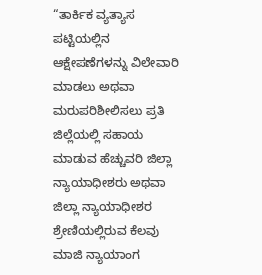“ತಾರ್ಕಿಕ ವ್ಯತ್ಯಾಸ ಪಟ್ಟಿಯಲ್ಲಿನ ಆಕ್ಷೇಪಣೆಗಳನ್ನು ವಿಲೇವಾರಿ ಮಾಡಲು ಅಥವಾ ಮರುಪರಿಶೀಲಿಸಲು ಪ್ರತಿ ಜಿಲ್ಲೆಯಲ್ಲಿ ಸಹಾಯ ಮಾಡುವ ಹೆಚ್ಚುವರಿ ಜಿಲ್ಲಾ ನ್ಯಾಯಾಧೀಶರು ಅಥವಾ ಜಿಲ್ಲಾ ನ್ಯಾಯಾಧೀಶರ ಶ್ರೇಣಿಯಲ್ಲಿರುವ ಕೆಲವು ಮಾಜಿ ನ್ಯಾಯಾಂಗ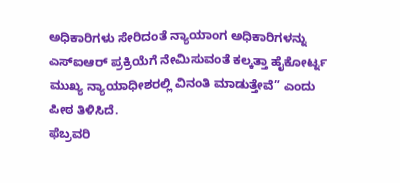ಅಧಿಕಾರಿಗಳು ಸೇರಿದಂತೆ ನ್ಯಾಯಾಂಗ ಅಧಿಕಾರಿಗಳನ್ನು ಎಸ್ಐಆರ್ ಪ್ರಕ್ರಿಯೆಗೆ ನೇಮಿಸುವಂತೆ ಕಲ್ಕತ್ತಾ ಹೈಕೋರ್ಟ್ನ ಮುಖ್ಯ ನ್ಯಾಯಾಧೀಶರಲ್ಲಿ ವಿನಂತಿ ಮಾಡುತ್ತೇವೆ” ಎಂದು ಪೀಠ ತಿಳಿಸಿದೆ.
ಫೆಬ್ರವರಿ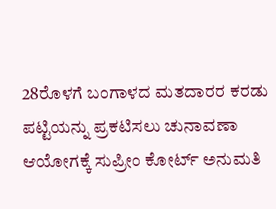28ರೊಳಗೆ ಬಂಗಾಳದ ಮತದಾರರ ಕರಡು ಪಟ್ಟಿಯನ್ನು ಪ್ರಕಟಿಸಲು ಚುನಾವಣಾ ಆಯೋಗಕ್ಕೆ ಸುಪ್ರೀಂ ಕೋರ್ಟ್ ಅನುಮತಿ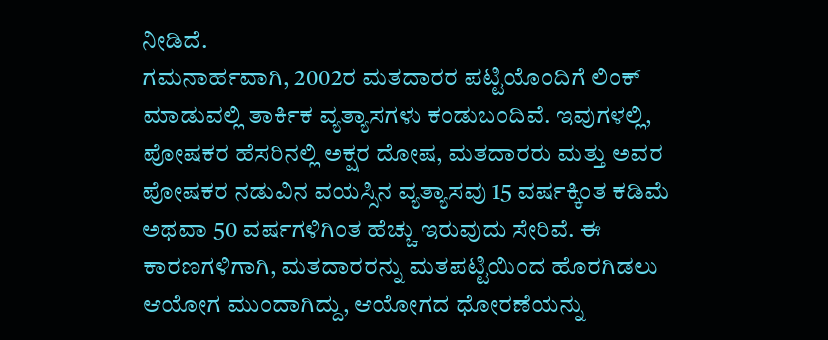ನೀಡಿದೆ.
ಗಮನಾರ್ಹವಾಗಿ, 2002ರ ಮತದಾರರ ಪಟ್ಟಿಯೊಂದಿಗೆ ಲಿಂಕ್ ಮಾಡುವಲ್ಲಿ ತಾರ್ಕಿಕ ವ್ಯತ್ಯಾಸಗಳು ಕಂಡುಬಂದಿವೆ. ಇವುಗಳಲ್ಲಿ, ಪೋಷಕರ ಹೆಸರಿನಲ್ಲಿ ಅಕ್ಷರ ದೋಷ, ಮತದಾರರು ಮತ್ತು ಅವರ ಪೋಷಕರ ನಡುವಿನ ವಯಸ್ಸಿನ ವ್ಯತ್ಯಾಸವು 15 ವರ್ಷಕ್ಕಿಂತ ಕಡಿಮೆ ಅಥವಾ 50 ವರ್ಷಗಳಿಗಿಂತ ಹೆಚ್ಚು ಇರುವುದು ಸೇರಿವೆ. ಈ ಕಾರಣಗಳಿಗಾಗಿ, ಮತದಾರರನ್ನು ಮತಪಟ್ಟಿಯಿಂದ ಹೊರಗಿಡಲು ಆಯೋಗ ಮುಂದಾಗಿದ್ದು, ಆಯೋಗದ ಧೋರಣೆಯನ್ನು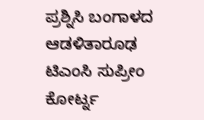ಪ್ರಶ್ನಿಸಿ ಬಂಗಾಳದ ಆಡಳಿತಾರೂಢ ಟಿಎಂಸಿ ಸುಪ್ರೀಂ ಕೋರ್ಟ್ನ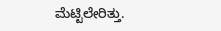ಮೆಟ್ಟಿಲೇರಿತ್ತು.